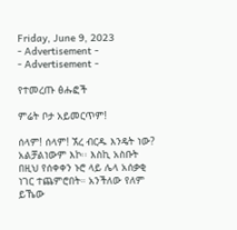Friday, June 9, 2023
- Advertisement -
- Advertisement -

የተመረጡ ፅሑፎች

ምሬት ቦታ አይመርጥም!

ሰላም! ሰላም! ኧረ ብርዱ እንዴት ነው? አልቻልነውም እኮ፡፡ እስኪ አስቡት በዚህ የሰቀቀን ኑሮ ላይ ሌላ አሰቃቂ ነገር ተጨምሮበት። አንችለው የለም ይኼው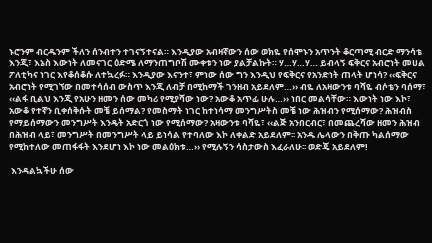ኑሮንም ብርዱንም ችለን ሰንብተን ተገናኝተናል። እንዲያው አብዛኛውን ሰው ወክዬ የሰሞኑን አጥንት ቆርጣሚ ብርድ ማንሳቴ እንጂ፣ እኔስ እውነት ለመናገር ዕድሜ ለማንጠግቦሽ ሙቀቱን ነው ያልቻልኩት። ሃ…ሃ…ሃ… ይብላኝ ፍቅርና አብሮነት መሀል ፖለቲካና ነገር እየቆሰቆሱ ለተኳረፉ። እንዲያው እናንተ፣ ምነው ሰው ግን እንዲህ የፍቅርና የአንድነት ጠላት ሆነሳ? ‹‹ፍቅርና አብሮነት የሚገኘው በመተሳሰብ ውስጥ እንጂ ለብቻ በሚከማች ገንዘብ አይደለም…›› ብዬ ለአዛውንቱ ባሻዬ ብሶቴን ባሰማ፣ ‹‹ልፋ ቢልህ እንጂ የአሁን ዘመን ሰው መካሪ የሚያሻው ነው? አውቆ አጥፊ ሁሉ…›› ነበር መልሳቸው። እውነት ነው እኮ፣ አውቆ የተኛን ቢቀሰቅሱት መቼ ይሰማል? የመስማት ነገር ከተነሳማ መንግሥትስ መቼ ነው ሕዝብን የሚሰማው? ሕዝብስ የማይሰማውን መንግሥት እንዴት አድርጎ ነው የሚሰማው? አዛውንቱ ባሻዬ፣ ‹‹ልጅ አንበርብር፣ በመጨረሻው ዘመን ሕዝብ በሕዝብ ላይ፣ መንግሥት በመንግሥት ላይ ይነሳል የተባለው እኮ ለቀልድ አይደለም፡፡ አንዱ ሌላውን በቅጡ ካልሰማው የሚከተለው መጠፋፋት እንደሆነ እኮ ነው መልዕክቱ…›› የሚሉኝን ሳስታውስ እፈራለሁ፡፡ ወድጄ አይደለም!

 እንዳልኳችሁ ሰው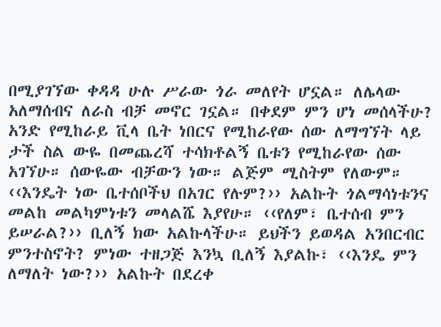በሚያገኘው ቀዳዳ ሁሉ ሥራው ጎራ መለየት ሆኗል። ለሌላው አለማሰብና ለራስ ብቻ መኖር ገኗል። በቀደም ምን ሆነ መሰላችሁ? አንድ የሚከራይ ቪላ ቤት ነበርና የሚከራየው ሰው ለማግኘት ላይ ታች ስል ውዬ በመጨረሻ ተሳክቶልኝ ቤቱን የሚከራየው ሰው አገኘሁ። ሰውዬው ብቻውን ነው። ልጅም ሚስትም የለውም። ‹‹እንዴት ነው ቤተሰቦችህ በአገር የሉም?›› አልኩት ጎልማሳነቱንና መልከ መልካምነቱን መላልሼ እያየሁ። ‹‹የለም፣ ቤተሰብ ምን ይሠራል?›› ቢለኝ ክው አልኩላችሁ። ይህችን ይወዳል አንበርብር ምንተስኖት? ምነው ተዘጋጅ እንኳ ቢለኝ እያልኩ፣ ‹‹እንዴ ምን ለማለት ነው?›› አልኩት በደረቀ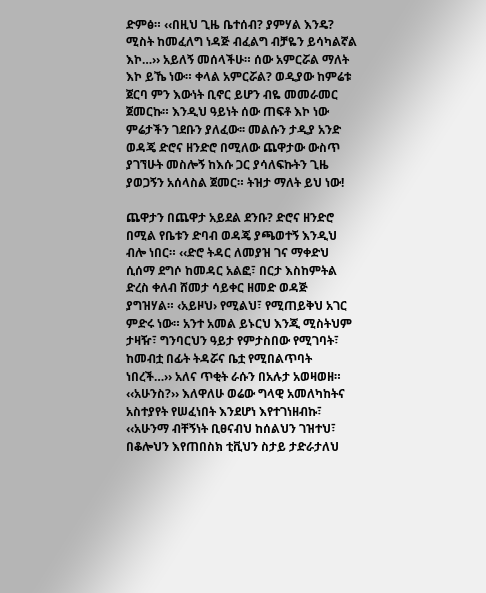ድምፅ። ‹‹በዚህ ጊዜ ቤተሰብ? ያምሃል እንዴ? ሚስት ከመፈለግ ነዳጅ ብፈልግ ብቻዬን ይሳካልኛል እኮ…›› አይለኝ መሰላችሁ። ሰው አምርሯል ማለት እኮ ይኼ ነው። ቀላል አምርሯል? ወዲያው ከምሬቱ ጀርባ ምን እውነት ቢኖር ይሆን ብዬ መመራመር ጀመርኩ። እንዲህ ዓይነት ሰው ጠፍቶ እኮ ነው ምሬታችን ገደቡን ያለፈው፡፡ መልሱን ታዲያ አንድ ወዳጄ ድሮና ዘንድሮ በሚለው ጨዋታው ውስጥ ያገኘሁት መስሎኝ ከእሱ ጋር ያሳለፍኩትን ጊዜ ያወጋኝን አሰላስል ጀመር። ትዝታ ማለት ይህ ነው!

ጨዋታን በጨዋታ አይደል ደንቡ? ድሮና ዘንድሮ በሚል የቤቱን ድባብ ወዳጄ ያጫወተኝ እንዲህ ብሎ ነበር። ‹‹ድሮ ትዳር ለመያዝ ገና ማቀድህ ሲሰማ ደግሶ ከመዳር አልፎ፣ በርታ እስከምትል ድረስ ቀለብ ሸመታ ሳይቀር ዘመድ ወዳጅ ያግዝሃል። ‹አይዞህ› የሚልህ፣ የሚጠይቅህ አገር ምድሩ ነው። አንተ አመል ይኑርህ እንጂ ሚስትህም ታዛዥ፣ ግንባርህን ዓይታ የምታስበው የሚገባት፣ ከመብቷ በፊት ትዳሯና ቤቷ የሚበልጥባት ነበረች…›› አለና ጥቂት ራሱን በአሉታ አወዛወዘ። ‹‹አሁንስ?›› እለዋለሁ ወሬው ግላዊ አመለካከትና አስተያየት የሠፈነበት እንደሆነ እየተገነዘብኩ፣ ‹‹አሁንማ ብቸኝነት ቢፀናብህ ከሰልህን ገዝተህ፣ በቆሎህን እየጠበስክ ቲቪህን ስታይ ታድራታለህ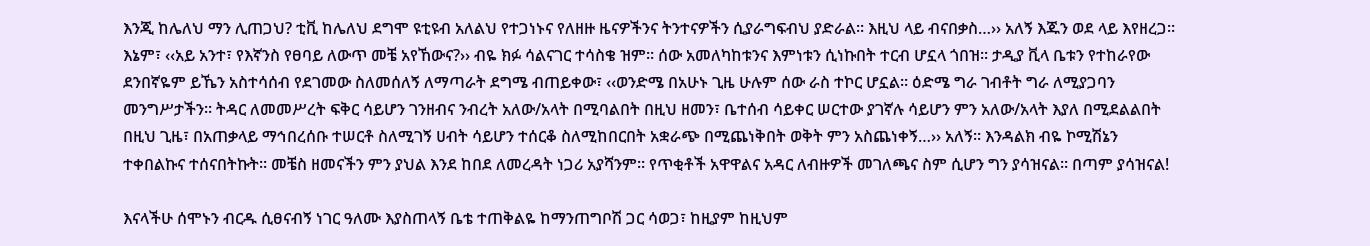እንጂ ከሌለህ ማን ሊጠጋህ? ቲቪ ከሌለህ ደግሞ ዩቲዩብ አለልህ የተጋነኑና የለዘዙ ዜናዎችንና ትንተናዎችን ሲያራግፍብህ ያድራል። እዚህ ላይ ብናበቃስ…›› አለኝ እጁን ወደ ላይ እየዘረጋ። እኔም፣ ‹‹አይ አንተ፣ የእኛንስ የፀባይ ለውጥ መቼ አየኸውና?›› ብዬ ክፉ ሳልናገር ተሳስቄ ዝም። ሰው አመለካከቱንና እምነቱን ሲነኩበት ተርብ ሆኗላ ጎበዝ፡፡ ታዲያ ቪላ ቤቱን የተከራየው ደንበኛዬም ይኼን አስተሳሰብ የደገመው ስለመሰለኝ ለማጣራት ደግሜ ብጠይቀው፣ ‹‹ወንድሜ በአሁኑ ጊዜ ሁሉም ሰው ራስ ተኮር ሆኗል። ዕድሜ ግራ ገብቶት ግራ ለሚያጋባን መንግሥታችን። ትዳር ለመመሥረት ፍቅር ሳይሆን ገንዘብና ንብረት አለው/አላት በሚባልበት በዚህ ዘመን፣ ቤተሰብ ሳይቀር ሠርተው ያገኛሉ ሳይሆን ምን አለው/አላት እያለ በሚደልልበት በዚህ ጊዜ፣ በአጠቃላይ ማኅበረሰቡ ተሠርቶ ስለሚገኝ ሀብት ሳይሆን ተሰርቆ ስለሚከበርበት አቋራጭ በሚጨነቅበት ወቅት ምን አስጨነቀኝ…›› አለኝ። እንዳልክ ብዬ ኮሚሽኔን ተቀበልኩና ተሰናበትኩት። መቼስ ዘመናችን ምን ያህል እንደ ከበደ ለመረዳት ነጋሪ አያሻንም። የጥቂቶች አዋዋልና አዳር ለብዙዎች መገለጫና ስም ሲሆን ግን ያሳዝናል። በጣም ያሳዝናል!

እናላችሁ ሰሞኑን ብርዱ ሲፀናብኝ ነገር ዓለሙ እያስጠላኝ ቤቴ ተጠቅልዬ ከማንጠግቦሽ ጋር ሳወጋ፣ ከዚያም ከዚህም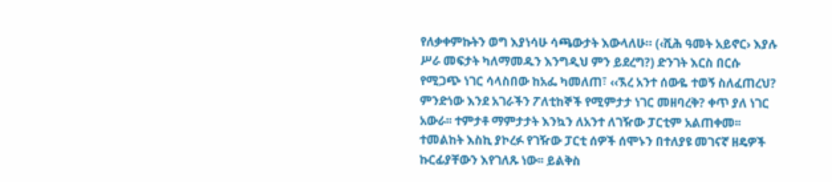የለቃቀምኩትን ወግ እያነሳሁ ሳጫውታት እውላለሁ። (‹ሺሕ ዓመት አይኖር› እያሉ ሥራ መፍታት ካለማመዱን እንግዲህ ምን ይደረግ?) ድንገት እርስ በርሱ የሚጋጭ ነገር ሳላስበው ከአፌ ካመለጠ፣ ‹‹ኧረ አንተ ሰውዬ ተወኝ ስለፈጠረህ? ምንድነው እንደ አገራችን ፖለቲከኞች የሚምታታ ነገር መዘባረቅ? ቀጥ ያለ ነገር አውራ፡፡ ተምታቶ ማምታታት እንኳን ለአንተ ለገዥው ፓርቲም አልጠቀመ፡፡ ተመልከት እስኪ ያኮረፉ የገዥው ፓርቲ ሰዎች ሰሞኑን በተለያዩ መገናኛ ዘዴዎች ኩርፊያቸውን እየገለጹ ነው፡፡ ይልቅስ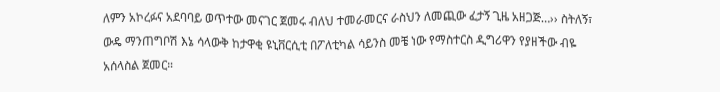ለምን አኮረፉና አደባባይ ወጥተው መናገር ጀመሩ ብለህ ተመራመርና ራስህን ለመጪው ፈታኝ ጊዜ አዘጋጅ…›› ስትለኝ፣ ውዴ ማንጠግቦሽ እኔ ሳላውቅ ከታዋቂ ዩኒቨርሲቲ በፖለቲካል ሳይንስ መቼ ነው የማስተርስ ዲግሪዋን የያዘችው ብዬ አሰላስል ጀመር።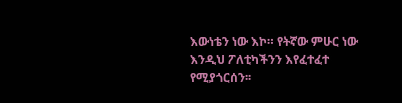እውነቴን ነው እኮ። የትኛው ምሁር ነው እንዲህ ፖለቲካችንን እየፈተፈተ የሚያጎርሰን፡፡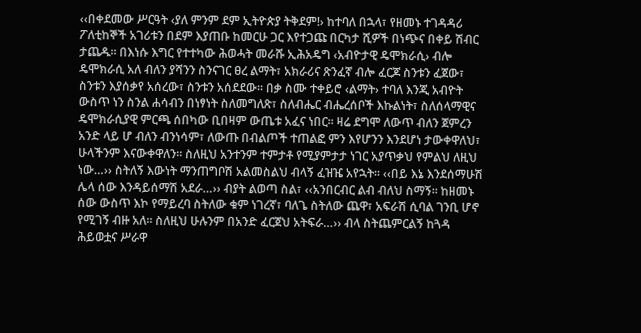‹‹በቀደመው ሥርዓት ‹ያለ ምንም ደም ኢትዮጵያ ትቅደም!› ከተባለ በኋላ፣ የዘመኑ ተገዳዳሪ ፖለቲከኞች አገሪቱን በደም እያጠቡ ከመርሁ ጋር እየተጋጩ በርካታ ሺዎች በነጭና በቀይ ሽብር ታጨዱ። በእነሱ እግር የተተካው ሕወሓት መራሹ ኢሕአዴግ ‹አብዮታዊ ዴሞክራሲ› ብሎ ዴሞክራሲ አለ ብለን ያሻንን ስንናገር ፀረ ልማት፣ አክራሪና ጽንፈኛ ብሎ ፈርጆ ስንቱን ፈጀው፣ ስንቱን እያሰቃየ አሰረው፣ ስንቱን አሰደደው። በቃ ስሙ ተቀይሮ ‹ልማት› ተባለ እንጂ አብዮት ውስጥ ነን ስንል ሐሳብን በነፃነት ስለመግለጽ፣ ስለብሔር ብሔረሰቦች እኩልነት፣ ስለሰላማዊና ዴሞክራሲያዊ ምርጫ ሰበካው ቢበዛም ውጤቱ አፈና ነበር። ዛሬ ደግሞ ለውጥ ብለን ጀምረን አንድ ላይ ሆ ብለን ብንነሳም፣ ለውጡ በብልጦች ተጠልፎ ምን እየሆንን እንደሆነ ታውቀዋለህ፣ ሁላችንም እናውቀዋለን፡፡ ስለዚህ አንተንም ተምታቶ የሚያምታታ ነገር አያጥቃህ የምልህ ለዚህ ነው…›› ስትለኝ እውነት ማንጠግቦሽ አልመስልህ ብላኝ ፈዝዤ አየኋት፡፡ ‹‹በይ እኔ እንደሰማሁሽ ሌላ ሰው እንዳይሰማሽ አደራ…›› ብያት ልወጣ ስል፣ ‹‹አንበርብር ልብ ብለህ ስማኝ፡፡ ከዘመኑ ሰው ውስጥ እኮ የማይረባ ስትለው ቁም ነገረኛ፣ ባለጌ ስትለው ጨዋ፣ አፍራሽ ሲባል ገንቢ ሆኖ የሚገኝ ብዙ አለ። ስለዚህ ሁሉንም በአንድ ፈርጀህ አትፍራ…›› ብላ ስትጨምርልኝ ከጓዳ ሕይወቷና ሥራዋ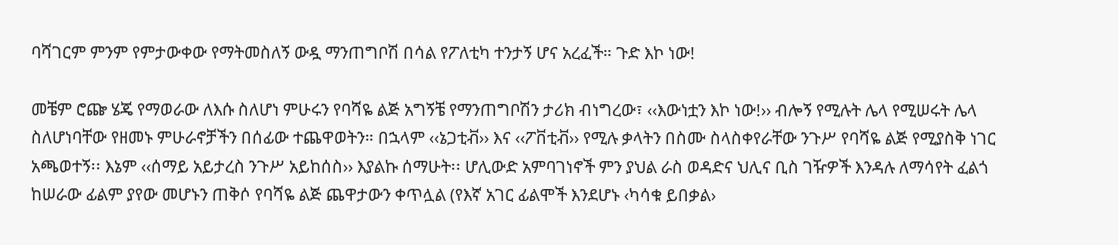ባሻገርም ምንም የምታውቀው የማትመስለኝ ውዷ ማንጠግቦሽ በሳል የፖለቲካ ተንታኝ ሆና አረፈች። ጉድ እኮ ነው!

መቼም ሮጬ ሄጄ የማወራው ለእሱ ስለሆነ ምሁሩን የባሻዬ ልጅ አግኝቼ የማንጠግቦሽን ታሪክ ብነግረው፣ ‹‹እውነቷን እኮ ነው!›› ብሎኝ የሚሉት ሌላ የሚሠሩት ሌላ ስለሆነባቸው የዘመኑ ምሁራኖቻችን በሰፊው ተጨዋወትን። በኋላም ‹‹ኔጋቲቭ›› እና ‹‹ፖቨቲቭ›› የሚሉ ቃላትን በስሙ ስላስቀየራቸው ንጉሥ የባሻዬ ልጅ የሚያስቅ ነገር አጫወተኝ፡፡ እኔም ‹‹ሰማይ አይታረስ ንጉሥ አይከሰስ›› እያልኩ ሰማሁት፡፡ ሆሊውድ አምባገነኖች ምን ያህል ራስ ወዳድና ህሊና ቢስ ገዥዎች እንዳሉ ለማሳየት ፈልጎ ከሠራው ፊልም ያየው መሆኑን ጠቅሶ የባሻዬ ልጅ ጨዋታውን ቀጥሏል (የእኛ አገር ፊልሞች እንደሆኑ ‹ካሳቁ ይበቃል›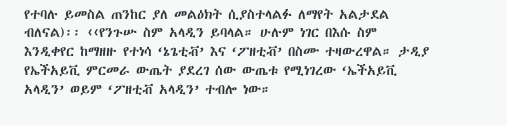የተባሉ ይመስል ጠንከር ያለ መልዕክት ሲያስተላልፉ ለማየት አልታደል ብለናል)፡፡ ‹‹የንጉሡ ስም አላዲን ይባላል። ሁሉም ነገር በእሱ ስም እንዲቀየር ከማዘዙ የተነሳ ‘ኔጌቲቭ’ እና ‘ፖዘቲቭ’ በስሙ ተዛውረዋል። ታዲያ የኤችአይቪ ምርመራ ውጤት ያደረገ ሰው ውጤቱ የሚነገረው ‘ኤችአይቪ አላዲን’ ወይም ‘ፖዘቲቭ አላዲን’ ተብሎ ነው።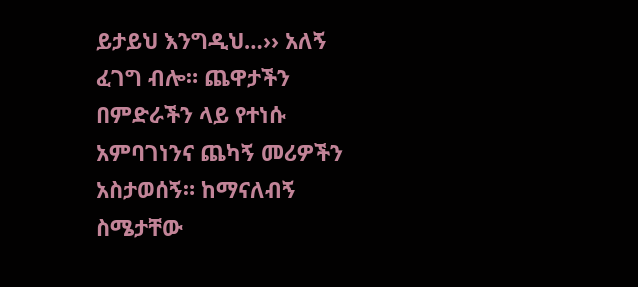ይታይህ እንግዲህ…›› አለኝ ፈገግ ብሎ። ጨዋታችን በምድራችን ላይ የተነሱ አምባገነንና ጨካኝ መሪዎችን አስታወሰኝ። ከማናለብኝ ስሜታቸው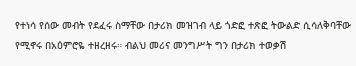የተነሳ የሰው መብት የደፈሩ ስማቸው በታሪክ መዝገብ ላይ ጎድፎ ተጽፎ ትውልድ ሲሳለቅባቸው የሚኖሩ በአዕምሮዬ ተዘረዘሩ። ብልህ መሪና መንግሥት ግን በታሪክ ተወቃሽ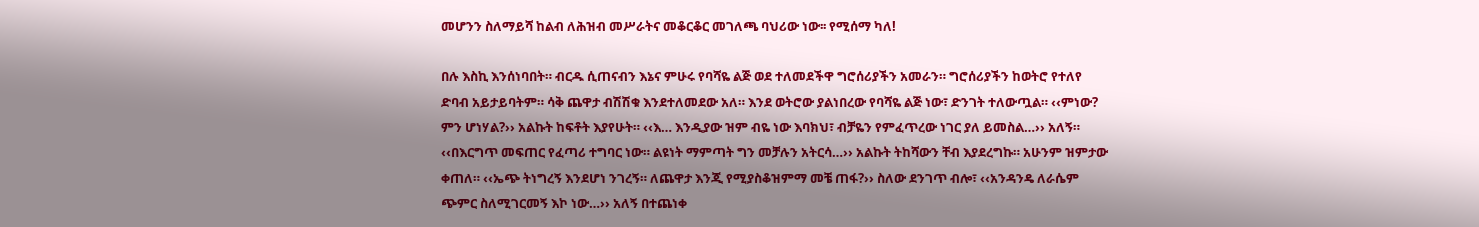መሆንን ስለማይሻ ከልብ ለሕዝብ መሥራትና መቆርቆር መገለጫ ባህሪው ነው፡፡ የሚሰማ ካለ!

በሉ እስኪ እንሰነባበት። ብርዱ ሲጠናብን እኔና ምሁሩ የባሻዬ ልጅ ወደ ተለመደችዋ ግሮሰሪያችን አመራን። ግሮሰሪያችን ከወትሮ የተለየ ድባብ አይታይባትም። ሳቅ ጨዋታ ብሽሽቁ እንደተለመደው አለ። እንደ ወትሮው ያልነበረው የባሻዬ ልጅ ነው፣ ድንገት ተለውጧል። ‹‹ምነው? ምን ሆነሃል?›› አልኩት ከፍቶት እያየሁት። ‹‹እ… እንዲያው ዝም ብዬ ነው እባክህ፣ ብቻዬን የምፈጥረው ነገር ያለ ይመስል…›› አለኝ። ‹‹በእርግጥ መፍጠር የፈጣሪ ተግባር ነው። ልዩነት ማምጣት ግን መቻሉን አትርሳ…›› አልኩት ትከሻውን ቸብ እያደረግኩ። አሁንም ዝምታው ቀጠለ። ‹‹ኤጭ ትነግረኝ እንደሆነ ንገረኝ። ለጨዋታ እንጂ የሚያስቆዝምማ መቼ ጠፋ?›› ስለው ደንገጥ ብሎ፣ ‹‹አንዳንዴ ለራሴም ጭምር ስለሚገርመኝ እኮ ነው…›› አለኝ በተጨነቀ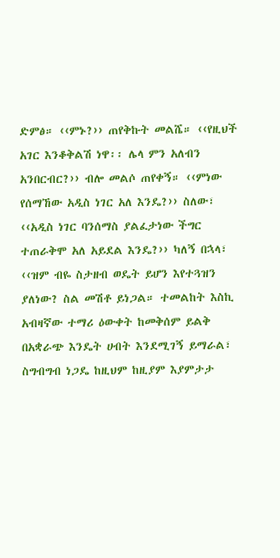ድምፅ። ‹‹ምኑ?›› ጠየቅኩት መልሼ። ‹‹የዚህች አገር እንቆቅልሽ ነዋ፡፡ ሌላ ምን አለብን አንበርብር?›› ብሎ መልሶ ጠየቀኝ። ‹‹ምነው የሰማኸው አዲስ ነገር አለ እንዴ?›› ስለው፣ ‹‹አዲስ ነገር ባንሰማስ ያልፈታነው ችግር ተጠራቅሞ አለ አይደል እንዴ?›› ካለኝ በኋላ፣ ‹‹ዝም ብዬ ስታዘብ ወዴት ይሆን እየተጓዝን ያለነው? ስል መሽቶ ይነጋል። ተመልከት እስኪ አብዛኛው ተማሪ ዕውቀት ከመቅሰም ይልቅ በአቋራጭ እንዴት ሀብት እንደሚገኝ ይማራል፣ ስግብግብ ነጋዴ ከዚህም ከዚያም እያምታታ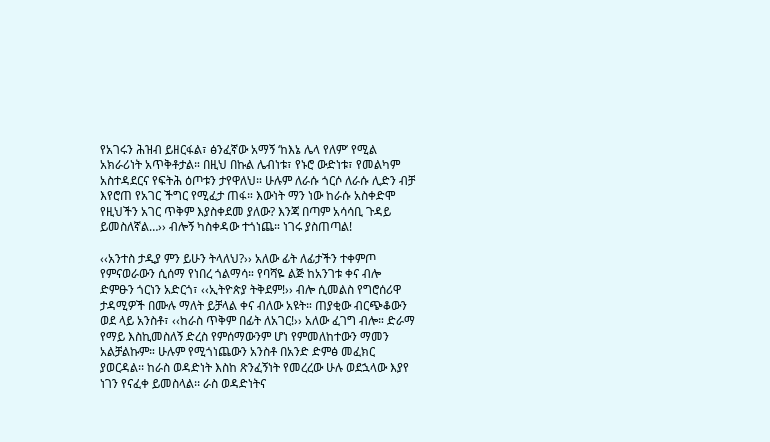የአገሩን ሕዝብ ይዘርፋል፣ ፅንፈኛው አማኝ ‘ከእኔ ሌላ የለም’ የሚል አክራሪነት አጥቅቶታል። በዚህ በኩል ሌብነቱ፣ የኑሮ ውድነቱ፣ የመልካም አስተዳደርና የፍትሕ ዕጦቱን ታየዋለህ። ሁሉም ለራሱ ጎርሶ ለራሱ ሊድን ብቻ እየሮጠ የአገር ችግር የሚፈታ ጠፋ። እውነት ማን ነው ከራሱ አስቀድሞ የዚህችን አገር ጥቅም እያስቀደመ ያለው? እንጃ በጣም አሳሳቢ ጉዳይ ይመስለኛል…›› ብሎኝ ካስቀዳው ተጎነጨ። ነገሩ ያስጠጣል!

‹‹አንተስ ታዲያ ምን ይሁን ትላለህ?›› አለው ፊት ለፊታችን ተቀምጦ የምናወራውን ሲሰማ የነበረ ጎልማሳ። የባሻዬ ልጅ ከአንገቱ ቀና ብሎ ድምፁን ጎርነን አድርጎ፣ ‹‹ኢትዮጵያ ትቅደም!›› ብሎ ሲመልስ የግሮሰሪዋ ታዳሚዎች በሙሉ ማለት ይቻላል ቀና ብለው አዩት። ጠያቂው ብርጭቆውን ወደ ላይ አንስቶ፣ ‹‹ከራስ ጥቅም በፊት ለአገር!›› አለው ፈገግ ብሎ። ድራማ የማይ እስኪመስለኝ ድረስ የምሰማውንም ሆነ የምመለከተውን ማመን አልቻልኩም። ሁሉም የሚጎነጨውን አንስቶ በአንድ ድምፅ መፈክር ያወርዳል፡፡ ከራስ ወዳድነት እስከ ጽንፈኝነት የመረረው ሁሉ ወደኋላው እያየ ነገን የናፈቀ ይመስላል፡፡ ራስ ወዳድነትና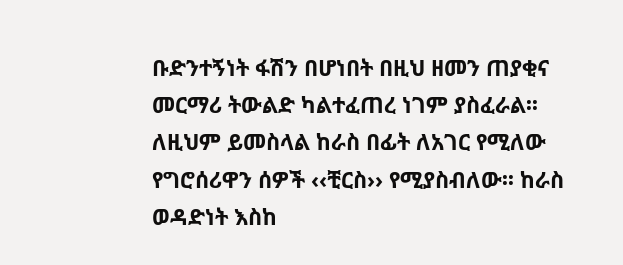ቡድንተኝነት ፋሽን በሆነበት በዚህ ዘመን ጠያቂና መርማሪ ትውልድ ካልተፈጠረ ነገም ያስፈራል፡፡ ለዚህም ይመስላል ከራስ በፊት ለአገር የሚለው የግሮሰሪዋን ሰዎች ‹‹ቺርስ›› የሚያስብለው፡፡ ከራስ ወዳድነት እስከ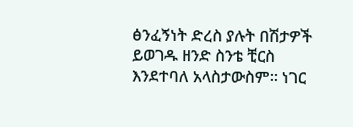ፅንፈኝነት ድረስ ያሉት በሽታዎች ይወገዱ ዘንድ ስንቴ ቺርስ እንደተባለ አላስታውስም፡፡ ነገር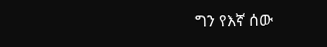ግን የእኛ ሰው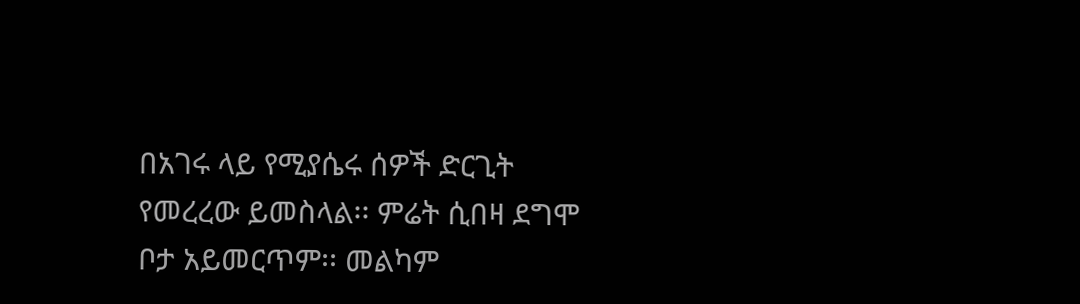በአገሩ ላይ የሚያሴሩ ሰዎች ድርጊት የመረረው ይመስላል፡፡ ምሬት ሲበዛ ደግሞ ቦታ አይመርጥም፡፡ መልካም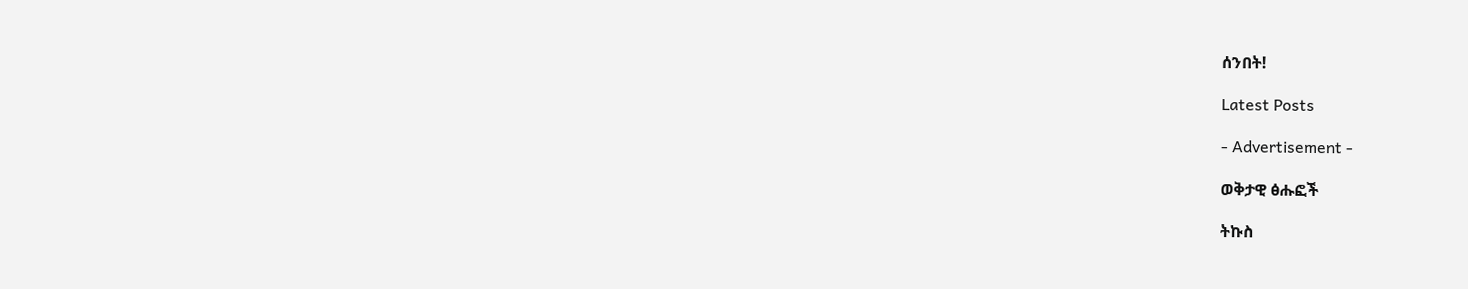ሰንበት!

Latest Posts

- Advertisement -

ወቅታዊ ፅሑፎች

ትኩስ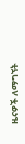ዜናዎች ለማግኘት